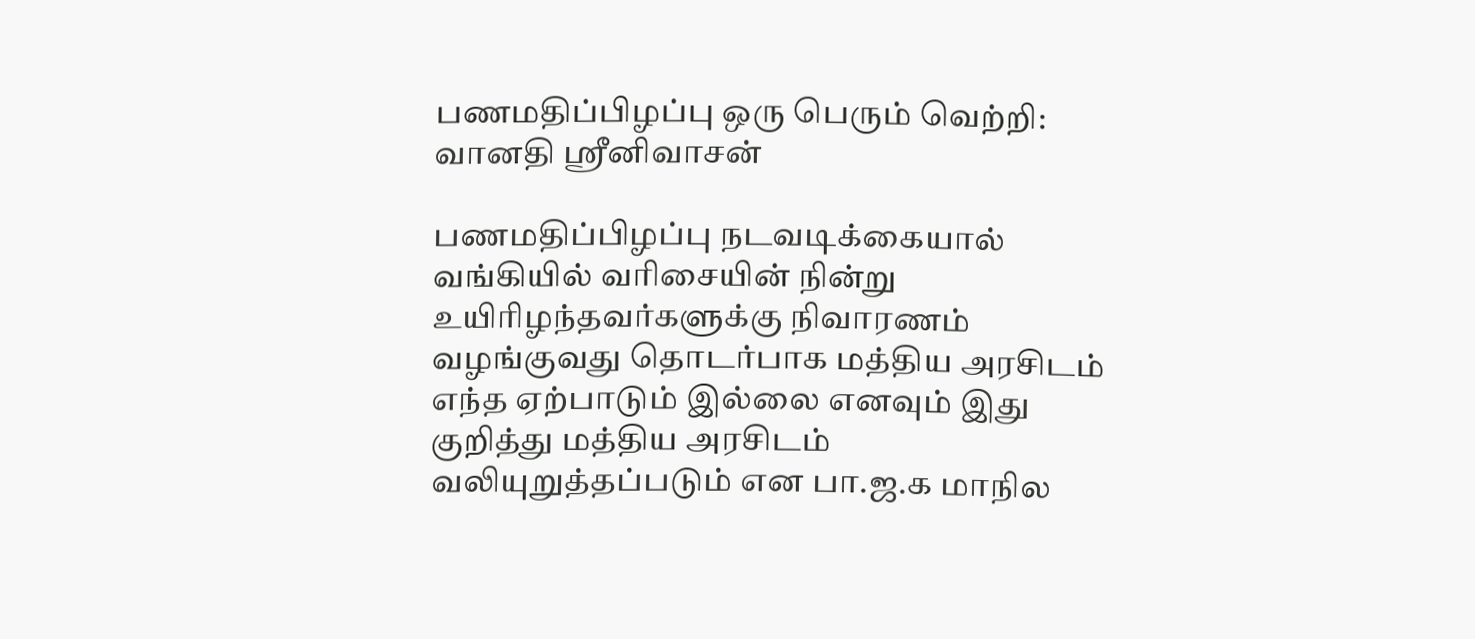பணமதிப்பிழப்பு ஒரு பெரும் வெற்றி: வானதி ஸ்ரீனிவாசன்

பணமதிப்பிழப்பு நடவடிக்கையால் வங்கியில் வரிசையின் நின்று உயிரிழந்தவர்களுக்கு நிவாரணம் வழங்குவது தொடர்பாக மத்திய அரசிடம் எந்த ஏற்பாடும் இல்லை எனவும் இது குறித்து மத்திய அரசிடம் வலியுறுத்தப்படும் என பா.ஜ.க மாநில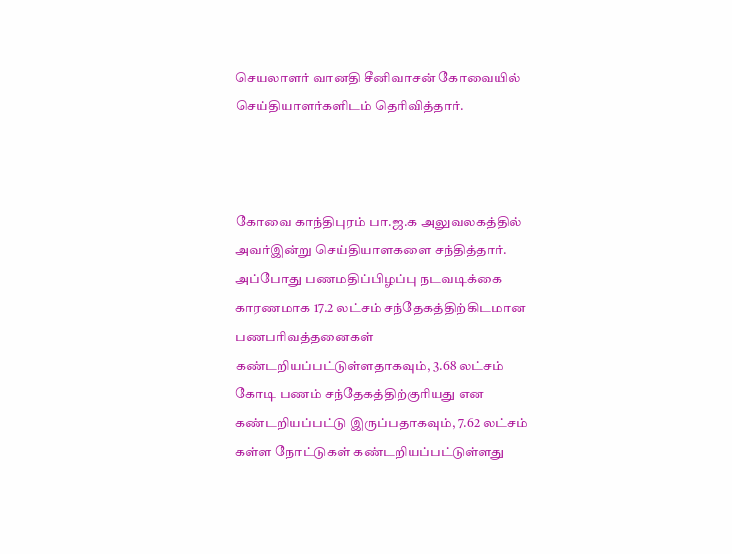செயலாளர் வானதி சீனிவாசன் கோவையில் செய்தியாளர்களிடம் தெரிவித்தார்.



கோவை காந்திபுரம் பா.ஜ.க அலுவலகத்தில் அவர்இன்று செய்தியாளகளை சந்தித்தார். அப்போது பணமதிப்பிழப்பு நடவடிக்கை காரணமாக 17.2 லட்சம் சந்தேகத்திற்கிடமான பணபரிவத்தனைகள் கண்டறியப்பட்டுள்ளதாகவும், 3.68 லட்சம் கோடி பணம் சந்தேகத்திற்குரியது என கண்டறியப்பட்டு இருப்பதாகவும், 7.62 லட்சம் கள்ள நோட்டுகள் கண்டறியப்பட்டுள்ளது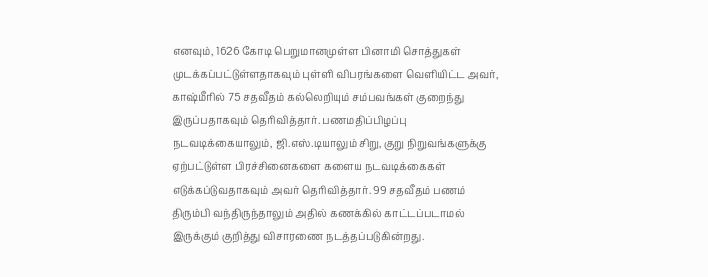எனவும், 1626 கோடி பெறுமானமுள்ள பினாமி சொத்துகள் முடக்கப்பட்டுள்ளதாகவும் புள்ளி விபரங்களை வெளியிட்ட அவர், காஷ்மீரில் 75 சதவீதம் கல்லெறியும் சம்பவங்கள் குறைந்து இருப்பதாகவும் தெரிவித்தார். பணமதிப்பிழப்பு நடவடிக்கையாலும், ஜி.எஸ்.டியாலும் சிறு, குறு நிறுவங்களுக்கு ஏற்பட்டுள்ள பிரச்சினைகளை களைய நடவடிக்கைகள் எடுக்கப்டுவதாகவும் அவர் தெரிவித்தார். 99 சதவீதம் பணம் திரும்பி வந்திருந்தாலும் அதில் கணக்கில் காட்டப்படாமல் இருக்கும் குறித்து விசாரணை நடத்தப்படுகின்றது.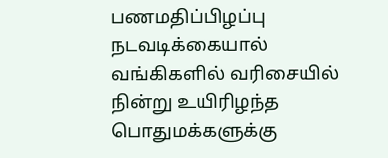பணமதிப்பிழப்பு நடவடிக்கையால் வங்கிகளில் வரிசையில் நின்று உயிரிழந்த பொதுமக்களுக்கு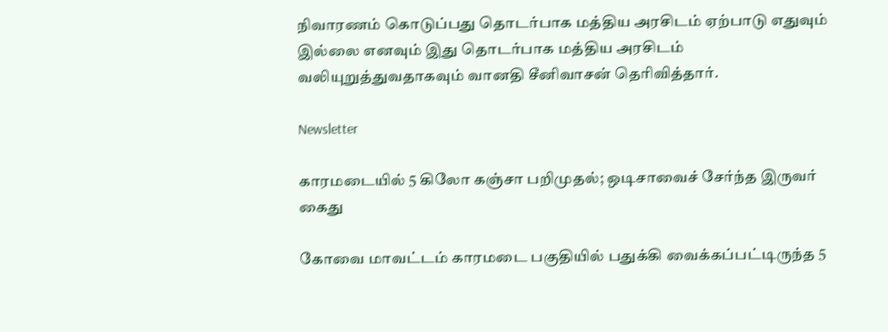நிவாரணம் கொடுப்பது தொடர்பாக மத்திய அரசிடம் ஏற்பாடு எதுவும் இல்லை எனவும் இது தொடர்பாக மத்திய அரசிடம் வலியுறுத்துவதாகவும் வானதி சீனிவாசன் தெரிவித்தார்.

Newsletter

காரமடையில் 5 கிலோ கஞ்சா பறிமுதல்; ஒடிசாவைச் சேர்ந்த இருவர் கைது

கோவை மாவட்டம் காரமடை பகுதியில் பதுக்கி வைக்கப்பட்டிருந்த 5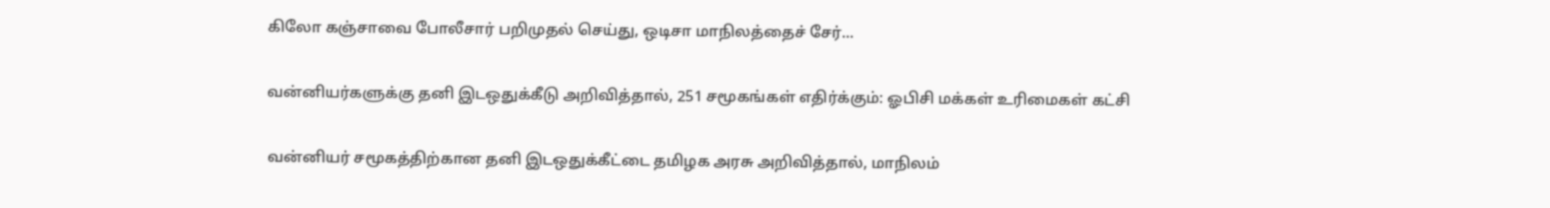கிலோ கஞ்சாவை போலீசார் பறிமுதல் செய்து, ஒடிசா மாநிலத்தைச் சேர்...

வன்னியர்களுக்கு தனி இடஒதுக்கீடு அறிவித்தால், 251 சமூகங்கள் எதிர்க்கும்: ஓபிசி மக்கள் உரிமைகள் கட்சி

வன்னியர் சமூகத்திற்கான தனி இடஒதுக்கீட்டை தமிழக அரசு அறிவித்தால், மாநிலம்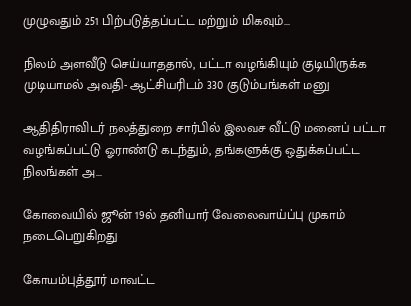முழுவதும் 251 பிற்படுத்தப்பட்ட மற்றும் மிகவும்...

நிலம் அளவீடு செய்யாததால், பட்டா வழங்கியும் குடியிருக்க முடியாமல் அவதி- ஆட்சியரிடம் 330 குடும்பங்கள் மனு

ஆதிதிராவிடர் நலத்துறை சார்பில் இலவச வீட்டு மனைப் பட்டா வழங்கப்பட்டு ஓராண்டு கடந்தும், தங்களுக்கு ஒதுக்கப்பட்ட நிலங்கள் அ...

கோவையில் ஜூன் 19ல் தனியார் வேலைவாய்ப்பு முகாம் நடைபெறுகிறது

கோயம்புத்தூர் மாவட்ட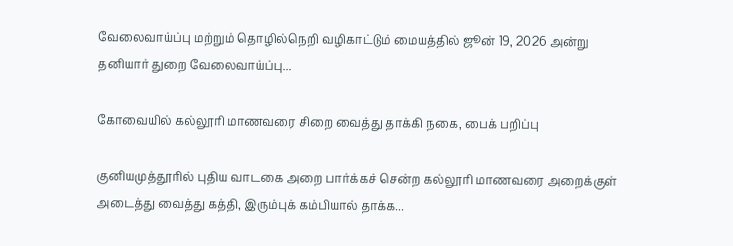வேலைவாய்ப்பு மற்றும் தொழில்நெறி வழிகாட்டும் மையத்தில் ஜூன் 19, 2026 அன்று தனியார் துறை வேலைவாய்ப்பு...

கோவையில் கல்லூரி மாணவரை சிறை வைத்து தாக்கி நகை, பைக் பறிப்பு

குனியமுத்தூரில் புதிய வாடகை அறை பார்க்கச் சென்ற கல்லூரி மாணவரை அறைக்குள் அடைத்து வைத்து கத்தி, இரும்புக் கம்பியால் தாக்க...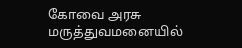கோவை அரசு மருத்துவமனையில்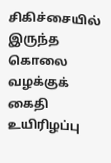சிகிச்சையில் இருந்த கொலை வழக்குக் கைதி உயிரிழப்பு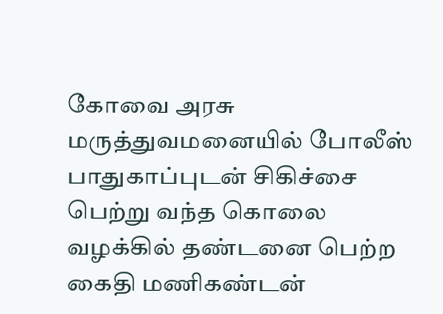கோவை அரசு மருத்துவமனையில் போலீஸ் பாதுகாப்புடன் சிகிச்சை பெற்று வந்த கொலை வழக்கில் தண்டனை பெற்ற கைதி மணிகண்டன்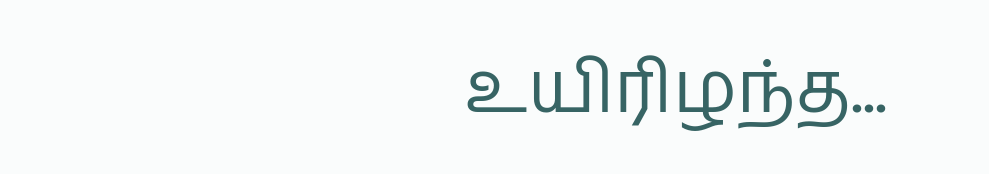உயிரிழந்த...